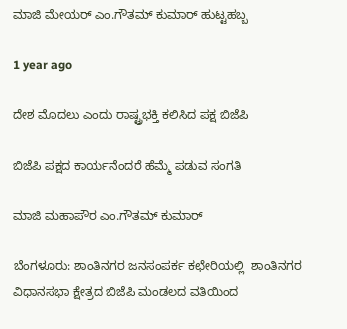ಮಾಜಿ ಮೇಯರ್ ಎಂ.ಗೌತಮ್ ಕುಮಾರ್ ಹುಟ್ಟಹಬ್ಬ

1 year ago

ದೇಶ ಮೊದಲು ಎಂದು ರಾಷ್ಟ್ರಭಕ್ತಿ ಕಲಿಸಿದ ಪಕ್ಷ ಬಿಜೆಪಿ

ಬಿಜೆಪಿ ಪಕ್ಷದ ಕಾರ್ಯನೆಂದರೆ ಹೆಮ್ಮೆ ಪಡುವ ಸಂಗತಿ

ಮಾಜಿ ಮಹಾಪೌರ ಎಂ.ಗೌತಮ್ ಕುಮಾರ್

ಬೆಂಗಳೂರು: ಶಾಂತಿನಗರ ಜನಸಂಪರ್ಕ ಕಛೇರಿಯಲ್ಲಿ  ಶಾಂತಿನಗರ ವಿಧಾನಸಭಾ ಕ್ಷೇತ್ರದ ಬಿಜೆಪಿ ಮಂಡಲದ ವತಿಯಿಂದ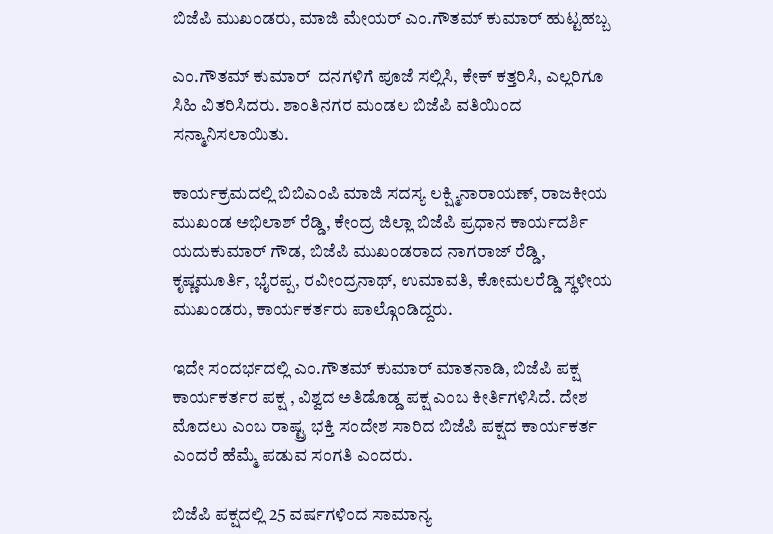ಬಿಜೆಪಿ ಮುಖಂಡರು, ಮಾಜಿ ಮೇಯರ್ ಎಂ.ಗೌತಮ್ ಕುಮಾರ್ ಹುಟ್ಟಹಬ್ಬ

ಎಂ.ಗೌತಮ್ ಕುಮಾರ್  ದನಗಳಿಗೆ ಪೂಜೆ ಸಲ್ಲಿಸಿ, ಕೇಕ್ ಕತ್ತರಿಸಿ, ಎಲ್ಲರಿಗೂ ಸಿಹಿ ವಿತರಿಸಿದರು. ಶಾಂತಿನಗರ ಮಂಡಲ ಬಿಜೆಪಿ ವತಿಯಿಂದ ಸನ್ಮಾನಿಸಲಾಯಿತು.

ಕಾರ್ಯಕ್ರಮದಲ್ಲಿ ಬಿಬಿಎಂಪಿ ಮಾಜಿ ಸದಸ್ಯ ಲಕ್ಷ್ಮಿನಾರಾಯಣ್, ರಾಜಕೀಯ ಮುಖಂಡ ಅಭಿಲಾಶ್ ರೆಡ್ಡಿ, ಕೇಂದ್ರ ಜಿಲ್ಲಾ ಬಿಜೆಪಿ ಪ್ರಧಾನ ಕಾರ್ಯದರ್ಶಿ ಯದುಕುಮಾರ್ ಗೌಡ, ಬಿಜೆಪಿ ಮುಖಂಡರಾದ ನಾಗರಾಜ್ ರೆಡ್ಡಿ, ಕೃಷ್ಣಮೂರ್ತಿ, ಭೈರಪ್ಪ, ರವೀಂದ್ರನಾಥ್, ಉಮಾವತಿ, ಕೋಮಲರೆಡ್ಡಿ ಸ್ಥಳೀಯ ಮುಖಂಡರು, ಕಾರ್ಯಕರ್ತರು ಪಾಲ್ಗೊಂಡಿದ್ದರು.

ಇದೇ ಸಂದರ್ಭದಲ್ಲಿ ಎಂ.ಗೌತಮ್ ಕುಮಾರ್ ಮಾತನಾಡಿ, ಬಿಜೆಪಿ ಪಕ್ಷ ಕಾರ್ಯಕರ್ತರ ಪಕ್ಷ , ವಿಶ್ವದ ಅತಿಡೊಡ್ಡ ಪಕ್ಷ ಎಂಬ ಕೀರ್ತಿಗಳಿಸಿದೆ. ದೇಶ ಮೊದಲು ಎಂಬ ರಾಷ್ಟ್ರ ಭಕ್ತಿ ಸಂದೇಶ ಸಾರಿದ ಬಿಜೆಪಿ ಪಕ್ಷದ ಕಾರ್ಯಕರ್ತ ಎಂದರೆ ಹೆಮ್ಮೆ ಪಡುವ ಸಂಗತಿ ಎಂದರು.

ಬಿಜೆಪಿ ಪಕ್ಷದಲ್ಲಿ 25 ವರ್ಷಗಳಿಂದ ಸಾಮಾನ್ಯ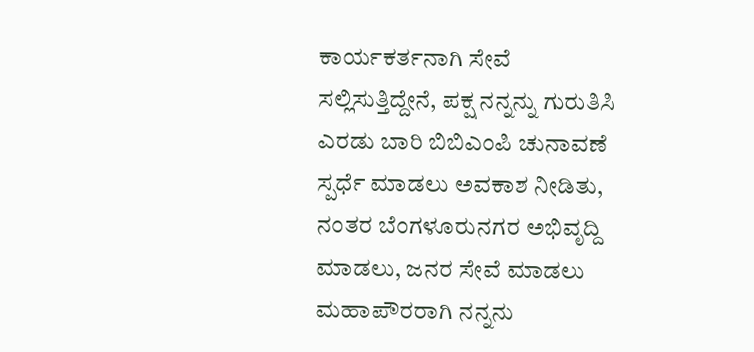ಕಾರ್ಯಕರ್ತನಾಗಿ ಸೇವೆ ಸಲ್ಲಿಸುತ್ತಿದ್ದೇನೆ, ಪಕ್ಷ ನನ್ನನ್ನು ಗುರುತಿಸಿ ಎರಡು ಬಾರಿ ಬಿಬಿಎಂಪಿ ಚುನಾವಣೆ ಸ್ಪರ್ಧೆ ಮಾಡಲು ಅವಕಾಶ ನೀಡಿತು, ನಂತರ ಬೆಂಗಳೂರುನಗರ ಅಭಿವೃದ್ದಿ ಮಾಡಲು, ಜನರ ಸೇವೆ ಮಾಡಲು ಮಹಾಪೌರರಾಗಿ ನನ್ನನು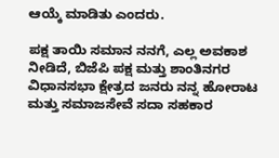ಆಯ್ಕೆ ಮಾಡಿತು ಎಂದರು.

ಪಕ್ಷ ತಾಯಿ ಸಮಾನ ನನಗೆ, ಎಲ್ಲ ಅವಕಾಶ ನೀಡಿದೆ, ಬಿಜೆಪಿ ಪಕ್ಷ ಮತ್ತು ಶಾಂತಿನಗರ ವಿಧಾನಸಭಾ ಕ್ಷೇತ್ರದ ಜನರು ನನ್ನ ಹೋರಾಟ ಮತ್ತು ಸಮಾಜಸೇವೆ ಸದಾ ಸಹಕಾರ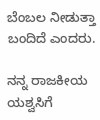ಬೆಂಬಲ ನೀಡುತ್ತಾ ಬಂದಿದೆ ಎಂದರು.

ನನ್ನ ರಾಜಕೀಯ ಯಶ್ವಸಿಗೆ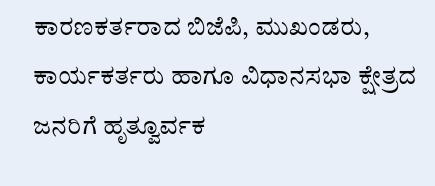ಕಾರಣಕರ್ತರಾದ ಬಿಜೆಪಿ, ಮುಖಂಡರು, ಕಾರ್ಯಕರ್ತರು ಹಾಗೂ ವಿಧಾನಸಭಾ ಕ್ಷೇತ್ರದ ಜನರಿಗೆ ಹೃತ್ವೂರ್ವಕ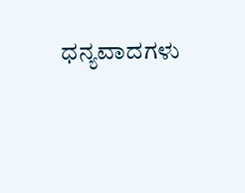ಧನ್ಯವಾದಗಳು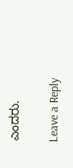ಎಂದರು.

Leave a Reply